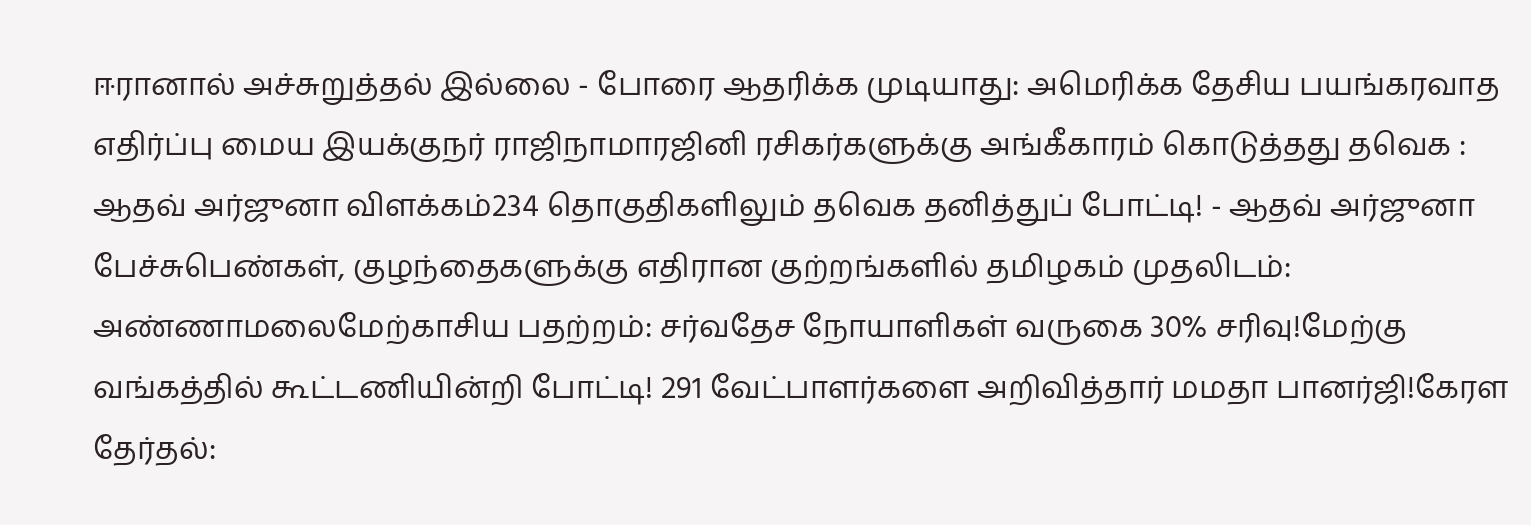ஈரானால் அச்சுறுத்தல் இல்லை - போரை ஆதரிக்க முடியாது: அமெரிக்க தேசிய பயங்கரவாத எதிர்ப்பு மைய இயக்குநர் ராஜிநாமாரஜினி ரசிகர்களுக்கு அங்கீகாரம் கொடுத்தது தவெக : ஆதவ் அர்ஜுனா விளக்கம்234 தொகுதிகளிலும் தவெக தனித்துப் போட்டி! - ஆதவ் அர்ஜுனா பேச்சுபெண்கள், குழந்தைகளுக்கு எதிரான குற்றங்களில் தமிழகம் முதலிடம்: அண்ணாமலைமேற்காசிய பதற்றம்: சர்வதேச நோயாளிகள் வருகை 30% சரிவு!மேற்கு வங்கத்தில் கூட்டணியின்றி போட்டி! 291 வேட்பாளர்களை அறிவித்தார் மமதா பானர்ஜி!கேரள தேர்தல்: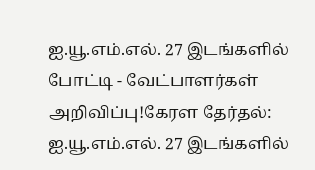ஐ.யூ.எம்.எல். 27 இடங்களில் போட்டி - வேட்பாளர்கள் அறிவிப்பு!கேரள தேர்தல்: ஐ.யூ.எம்.எல். 27 இடங்களில்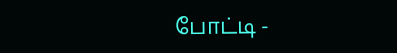போட்டி -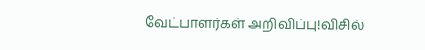வேட்பாளர்கள் அறிவிப்பு!விசில்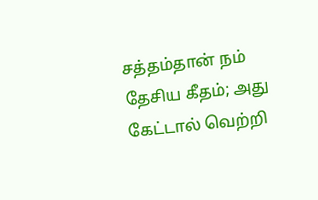சத்தம்தான் நம் தேசிய கீதம்; அது கேட்டால் வெற்றி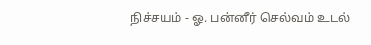நிச்சயம் - ஓ. பன்னீர் செல்வம் உடல்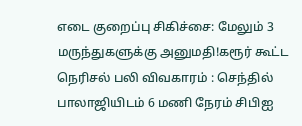எடை குறைப்பு சிகிச்சை: மேலும் 3 மருந்துகளுக்கு அனுமதி!கரூர் கூட்ட நெரிசல் பலி விவகாரம் : செந்தில் பாலாஜியிடம் 6 மணி நேரம் சிபிஐ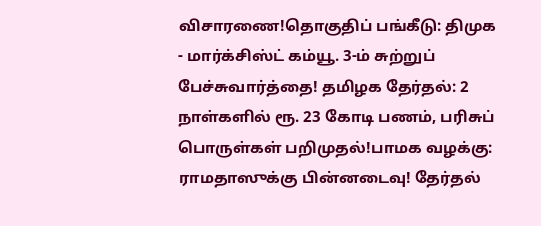விசாரணை!தொகுதிப் பங்கீடு: திமுக - மார்க்சிஸ்ட் கம்யூ. 3-ம் சுற்றுப் பேச்சுவார்த்தை! தமிழக தேர்தல்: 2 நாள்களில் ரூ. 23 கோடி பணம், பரிசுப் பொருள்கள் பறிமுதல்!பாமக வழக்கு: ராமதாஸுக்கு பின்னடைவு! தேர்தல்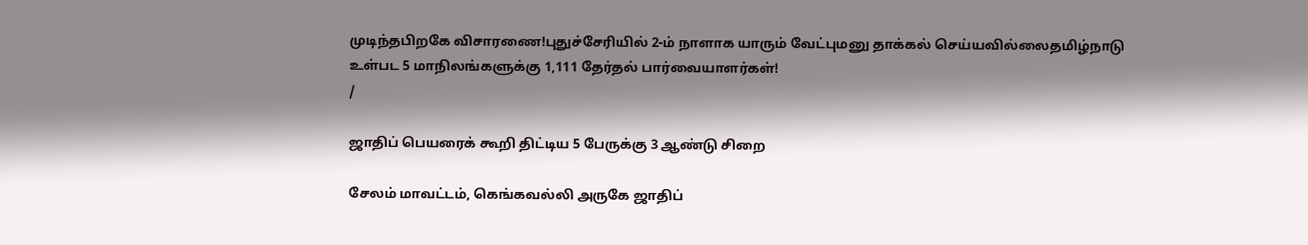முடிந்தபிறகே விசாரணை!புதுச்சேரியில் 2-ம் நாளாக யாரும் வேட்புமனு தாக்கல் செய்யவில்லைதமிழ்நாடு உள்பட 5 மாநிலங்களுக்கு 1,111 தேர்தல் பார்வையாளர்கள்!
/

ஜாதிப் பெயரைக் கூறி திட்டிய 5 பேருக்கு 3 ஆண்டு சிறை

சேலம் மாவட்டம், கெங்கவல்லி அருகே ஜாதிப்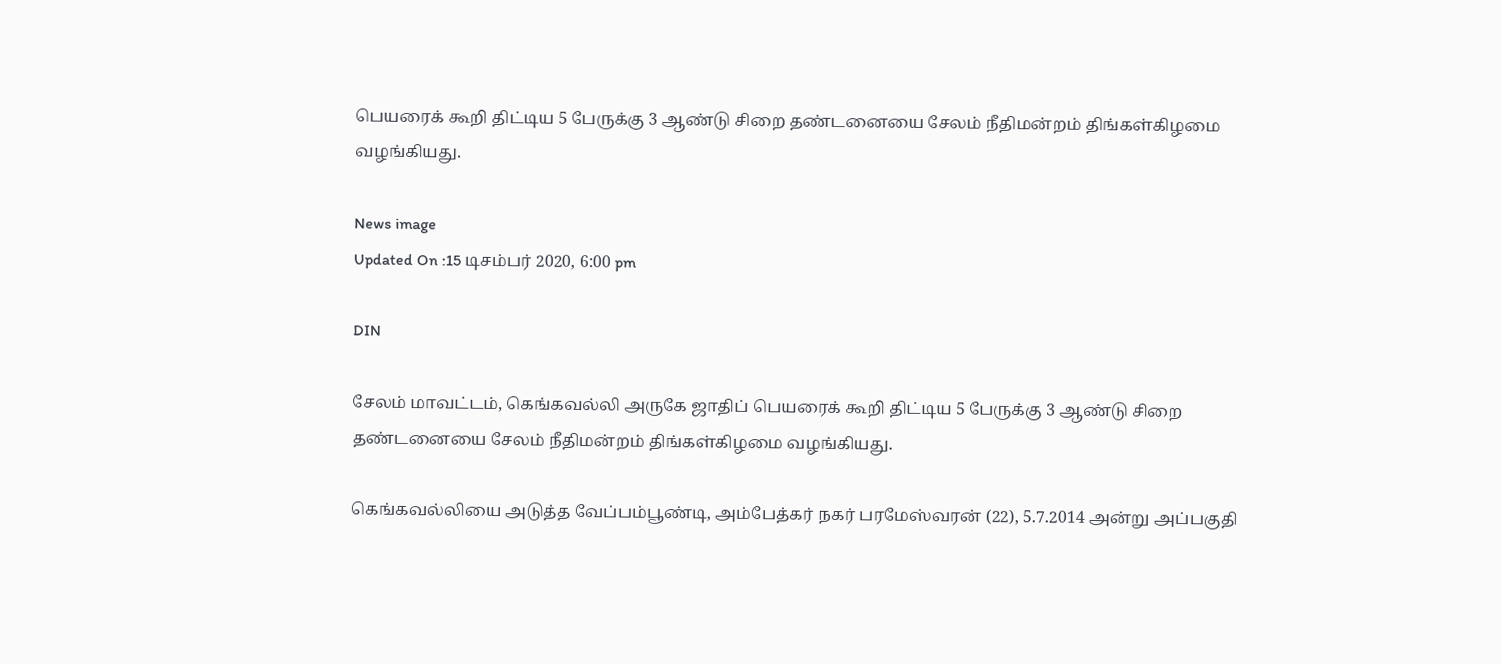பெயரைக் கூறி திட்டிய 5 பேருக்கு 3 ஆண்டு சிறை தண்டனையை சேலம் நீதிமன்றம் திங்கள்கிழமை வழங்கியது.

News image
Updated On :15 டிசம்பர் 2020, 6:00 pm

DIN

சேலம் மாவட்டம், கெங்கவல்லி அருகே ஜாதிப் பெயரைக் கூறி திட்டிய 5 பேருக்கு 3 ஆண்டு சிறை தண்டனையை சேலம் நீதிமன்றம் திங்கள்கிழமை வழங்கியது.

கெங்கவல்லியை அடுத்த வேப்பம்பூண்டி, அம்பேத்கர் நகர் பரமேஸ்வரன் (22), 5.7.2014 அன்று அப்பகுதி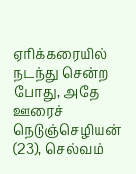ஏரிக்கரையில் நடந்து சென்ற போது, அதே ஊரைச் நெடுஞ்செழியன் (23), செல்வம்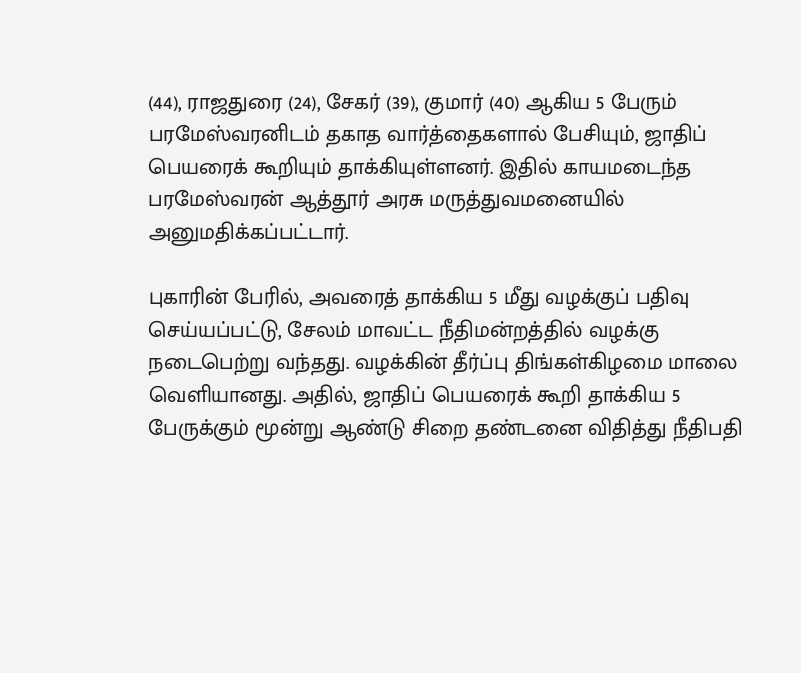(44), ராஜதுரை (24), சேகர் (39), குமார் (40) ஆகிய 5 பேரும் பரமேஸ்வரனிடம் தகாத வார்த்தைகளால் பேசியும், ஜாதிப் பெயரைக் கூறியும் தாக்கியுள்ளனர். இதில் காயமடைந்த பரமேஸ்வரன் ஆத்தூர் அரசு மருத்துவமனையில் அனுமதிக்கப்பட்டார்.

புகாரின் பேரில், அவரைத் தாக்கிய 5 மீது வழக்குப் பதிவு செய்யப்பட்டு, சேலம் மாவட்ட நீதிமன்றத்தில் வழக்கு நடைபெற்று வந்தது. வழக்கின் தீர்ப்பு திங்கள்கிழமை மாலை வெளியானது. அதில், ஜாதிப் பெயரைக் கூறி தாக்கிய 5 பேருக்கும் மூன்று ஆண்டு சிறை தண்டனை விதித்து நீதிபதி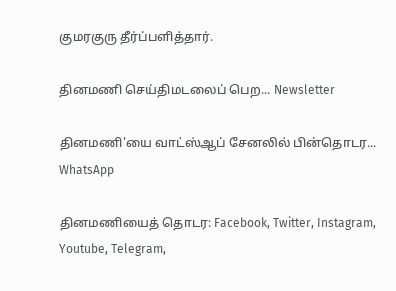குமரகுரு தீர்ப்பளித்தார்.

தினமணி செய்திமடலைப் பெற... Newsletter

தினமணி'யை வாட்ஸ்ஆப் சேனலில் பின்தொடர... WhatsApp

தினமணியைத் தொடர: Facebook, Twitter, Instagram, Youtube, Telegram,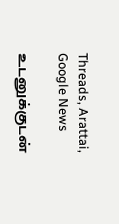Threads, Arattai, Google News

உடனுக்குடன்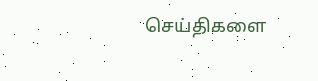செய்திகளை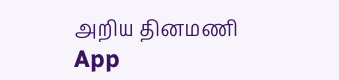அறிய தினமணி App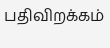பதிவிறக்கம்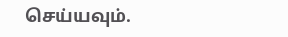செய்யவும்.